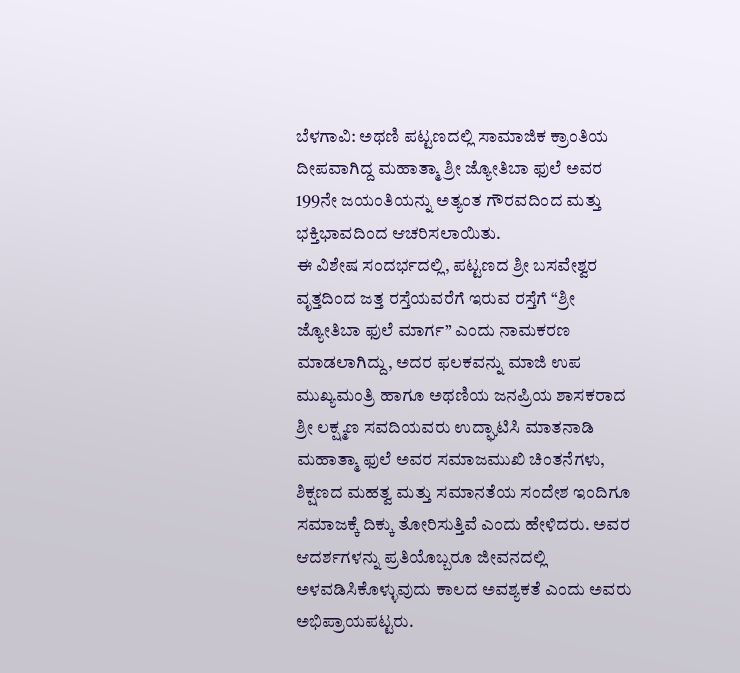ಬೆಳಗಾವಿ: ಅಥಣಿ ಪಟ್ಟಣದಲ್ಲಿ ಸಾಮಾಜಿಕ ಕ್ರಾಂತಿಯ ದೀಪವಾಗಿದ್ದ ಮಹಾತ್ಮಾ ಶ್ರೀ ಜ್ಯೋತಿಬಾ ಫುಲೆ ಅವರ 199ನೇ ಜಯಂತಿಯನ್ನು ಅತ್ಯಂತ ಗೌರವದಿಂದ ಮತ್ತು ಭಕ್ತಿಭಾವದಿಂದ ಆಚರಿಸಲಾಯಿತು.
ಈ ವಿಶೇಷ ಸಂದರ್ಭದಲ್ಲಿ, ಪಟ್ಟಣದ ಶ್ರೀ ಬಸವೇಶ್ವರ ವೃತ್ತದಿಂದ ಜತ್ತ ರಸ್ತೆಯವರೆಗೆ ಇರುವ ರಸ್ತೆಗೆ “ಶ್ರೀ ಜ್ಯೋತಿಬಾ ಫುಲೆ ಮಾರ್ಗ” ಎಂದು ನಾಮಕರಣ ಮಾಡಲಾಗಿದ್ದು, ಅದರ ಫಲಕವನ್ನು ಮಾಜಿ ಉಪ ಮುಖ್ಯಮಂತ್ರಿ ಹಾಗೂ ಅಥಣಿಯ ಜನಪ್ರಿಯ ಶಾಸಕರಾದ ಶ್ರೀ ಲಕ್ಷ್ಮಣ ಸವದಿಯವರು ಉದ್ಘಾಟಿಸಿ ಮಾತನಾಡಿ ಮಹಾತ್ಮಾ ಫುಲೆ ಅವರ ಸಮಾಜಮುಖಿ ಚಿಂತನೆಗಳು, ಶಿಕ್ಷಣದ ಮಹತ್ವ ಮತ್ತು ಸಮಾನತೆಯ ಸಂದೇಶ ಇಂದಿಗೂ ಸಮಾಜಕ್ಕೆ ದಿಕ್ಕು ತೋರಿಸುತ್ತಿವೆ ಎಂದು ಹೇಳಿದರು. ಅವರ ಆದರ್ಶಗಳನ್ನು ಪ್ರತಿಯೊಬ್ಬರೂ ಜೀವನದಲ್ಲಿ ಅಳವಡಿಸಿಕೊಳ್ಳುವುದು ಕಾಲದ ಅವಶ್ಯಕತೆ ಎಂದು ಅವರು ಅಭಿಪ್ರಾಯಪಟ್ಟರು.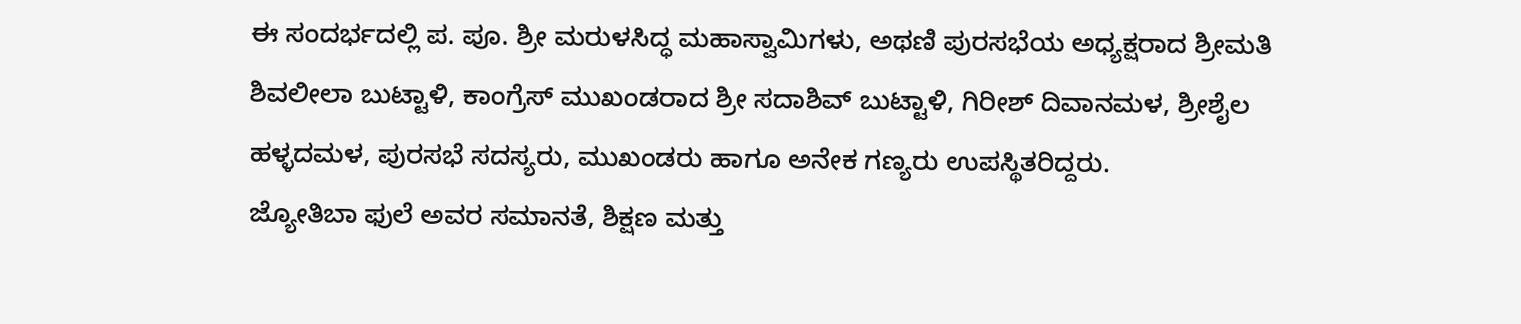ಈ ಸಂದರ್ಭದಲ್ಲಿ ಪ. ಪೂ. ಶ್ರೀ ಮರುಳಸಿದ್ಧ ಮಹಾಸ್ವಾಮಿಗಳು, ಅಥಣಿ ಪುರಸಭೆಯ ಅಧ್ಯಕ್ಷರಾದ ಶ್ರೀಮತಿ ಶಿವಲೀಲಾ ಬುಟ್ಟಾಳಿ, ಕಾಂಗ್ರೆಸ್ ಮುಖಂಡರಾದ ಶ್ರೀ ಸದಾಶಿವ್ ಬುಟ್ಟಾಳಿ, ಗಿರೀಶ್ ದಿವಾನಮಳ, ಶ್ರೀಶೈಲ ಹಳ್ಳದಮಳ, ಪುರಸಭೆ ಸದಸ್ಯರು, ಮುಖಂಡರು ಹಾಗೂ ಅನೇಕ ಗಣ್ಯರು ಉಪಸ್ಥಿತರಿದ್ದರು.
ಜ್ಯೋತಿಬಾ ಫುಲೆ ಅವರ ಸಮಾನತೆ, ಶಿಕ್ಷಣ ಮತ್ತು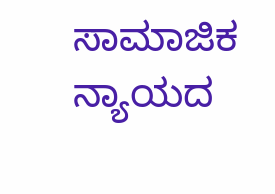ಸಾಮಾಜಿಕ ನ್ಯಾಯದ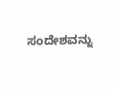ಸಂದೇಶವನ್ನು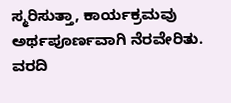ಸ್ಮರಿಸುತ್ತಾ, ಕಾರ್ಯಕ್ರಮವು ಅರ್ಥಪೂರ್ಣವಾಗಿ ನೆರವೇರಿತು.
ವರದಿ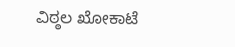ವಿಠ್ಠಲ ಖೋಕಾಟೆ